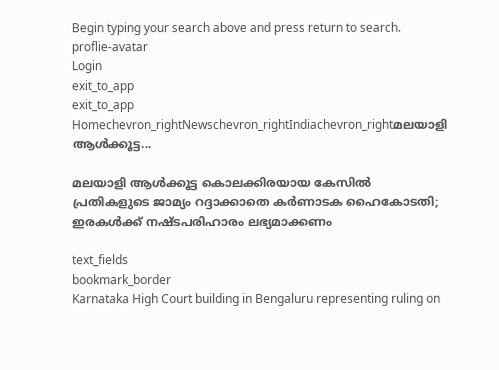Begin typing your search above and press return to search.
proflie-avatar
Login
exit_to_app
exit_to_app
Homechevron_rightNewschevron_rightIndiachevron_rightമലയാളി ആൾക്കൂട്ട...

മലയാളി ആൾക്കൂട്ട കൊലക്കിരയായ കേസിൽ പ്രതികളുടെ ജാമ്യം റദ്ദാക്കാതെ കർണാടക ഹൈകോടതി; ഇരകൾക്ക് നഷ്ടപരിഹാരം ലഭ്യമാക്കണം

text_fields
bookmark_border
Karnataka High Court building in Bengaluru representing ruling on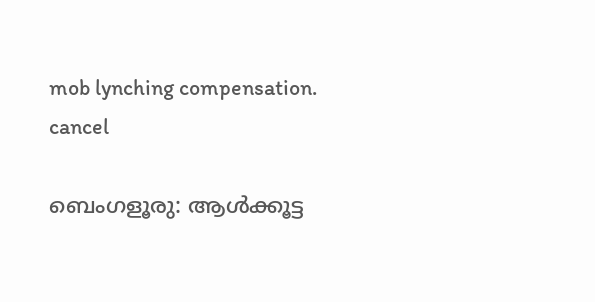mob lynching compensation.
cancel

ബെംഗളൂരു: ആൾക്കൂട്ട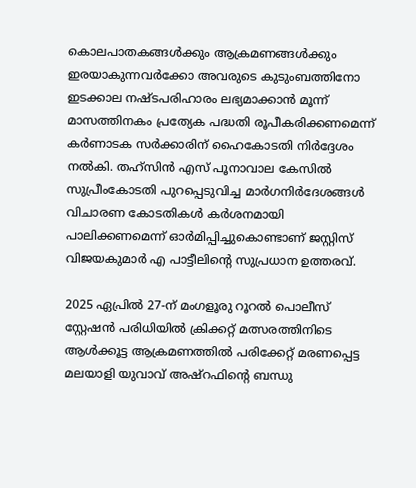കൊലപാതകങ്ങൾക്കും ആക്രമണങ്ങൾക്കും ഇരയാകുന്നവർക്കോ അവരുടെ കുടുംബത്തിനോ ഇടക്കാല നഷ്ടപരിഹാരം ലഭ്യമാക്കാൻ മൂന്ന് മാസത്തിനകം പ്രത്യേക പദ്ധതി രൂപീകരിക്കണമെന്ന് കർണാടക സർക്കാരിന് ഹൈകോടതി നിർദ്ദേശം നൽകി. തഹ്‌സിൻ എസ് പൂനാവാല കേസിൽ സുപ്രീംകോടതി പുറപ്പെടുവിച്ച മാർഗനിർദേശങ്ങൾ വിചാരണ കോടതികൾ കർശനമായി പാലിക്കണമെന്ന് ഓർമിപ്പിച്ചുകൊണ്ടാണ് ജസ്റ്റിസ് വിജയകുമാർ എ പാട്ടീലിന്റെ സുപ്രധാന ഉത്തരവ്.

2025 ഏപ്രിൽ 27-ന് മംഗളൂരു റൂറൽ പൊലീസ് സ്റ്റേഷൻ പരിധിയിൽ ക്രിക്കറ്റ് മത്സരത്തിനിടെ ആൾക്കൂട്ട ആക്രമണത്തിൽ പരിക്കേറ്റ് മരണപ്പെട്ട മലയാളി യുവാവ് അഷ്റഫിന്റെ ബന്ധു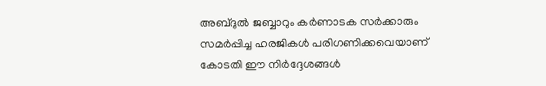അബ്ദുൽ ജബ്ബാറും കർണാടക സർക്കാരും സമർപ്പിച്ച ഹരജികൾ പരിഗണിക്കവെയാണ് കോടതി ഈ നിർദ്ദേശങ്ങൾ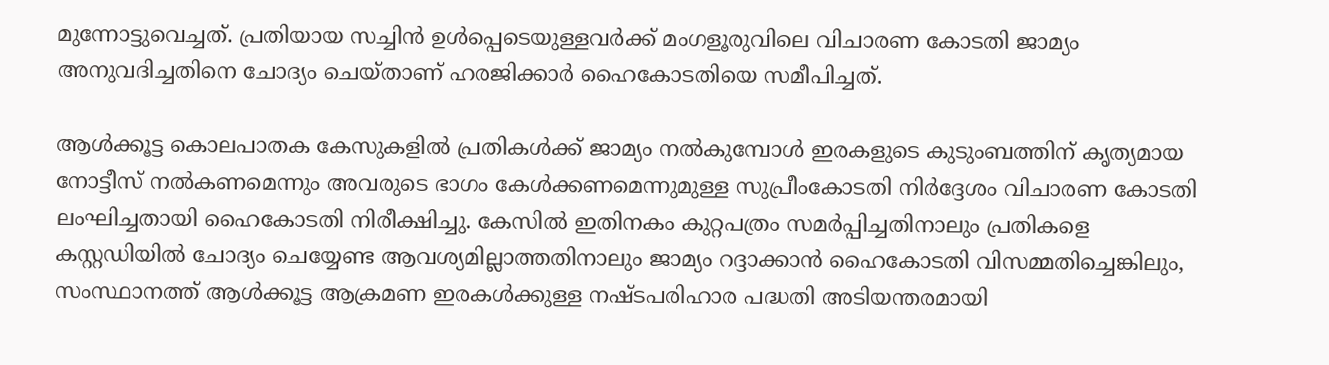മുന്നോട്ടുവെച്ചത്. പ്രതിയായ സച്ചിൻ ഉൾപ്പെടെയുള്ളവർക്ക് മംഗളൂരുവിലെ വിചാരണ കോടതി ജാമ്യം അനുവദിച്ചതിനെ ചോദ്യം ചെയ്താണ് ഹരജിക്കാർ ഹൈകോടതിയെ സമീപിച്ചത്.

ആൾക്കൂട്ട കൊലപാതക കേസുകളിൽ പ്രതികൾക്ക് ജാമ്യം നൽകുമ്പോൾ ഇരകളുടെ കുടുംബത്തിന് കൃത്യമായ നോട്ടീസ് നൽകണമെന്നും അവരുടെ ഭാഗം കേൾക്കണമെന്നുമുള്ള സുപ്രീംകോടതി നിർദ്ദേശം വിചാരണ കോടതി ലംഘിച്ചതായി ഹൈകോടതി നിരീക്ഷിച്ചു. കേസിൽ ഇതിനകം കുറ്റപത്രം സമർപ്പിച്ചതിനാലും പ്രതികളെ കസ്റ്റഡിയിൽ ചോദ്യം ചെയ്യേണ്ട ആവശ്യമില്ലാത്തതിനാലും ജാമ്യം റദ്ദാക്കാൻ ഹൈകോടതി വിസമ്മതിച്ചെങ്കിലും, സംസ്ഥാനത്ത് ആൾക്കൂട്ട ആക്രമണ ഇരകൾക്കുള്ള നഷ്ടപരിഹാര പദ്ധതി അടിയന്തരമായി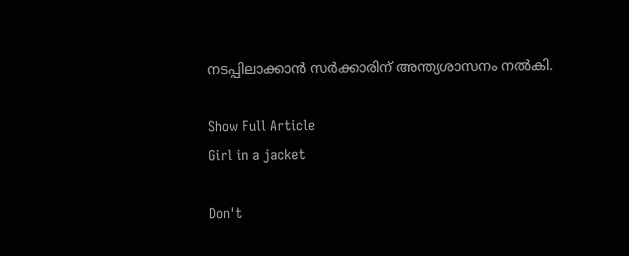നടപ്പിലാക്കാൻ സർക്കാരിന് അന്ത്യശാസനം നൽകി.

Show Full Article
Girl in a jacket

Don't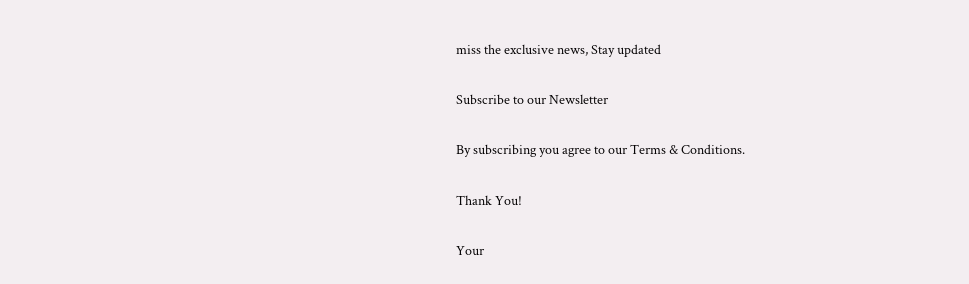miss the exclusive news, Stay updated

Subscribe to our Newsletter

By subscribing you agree to our Terms & Conditions.

Thank You!

Your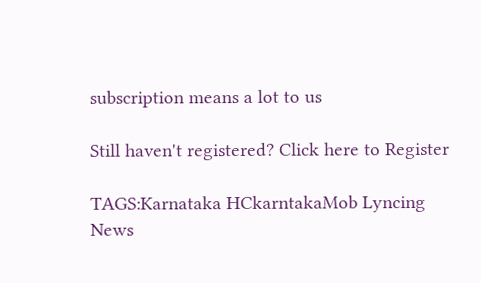subscription means a lot to us

Still haven't registered? Click here to Register

TAGS:Karnataka HCkarntakaMob Lyncing
News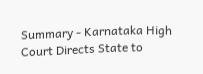Summary - Karnataka High Court Directs State to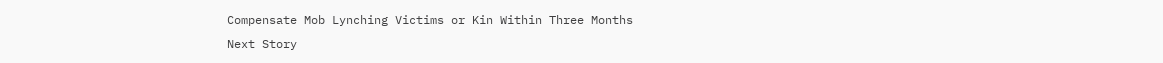Compensate Mob Lynching Victims or Kin Within Three Months
Next Story